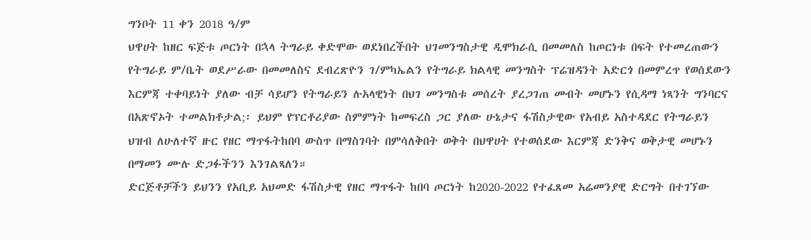ግንቦት 11 ቀን 2018 ዓ/ም
ህዋሀት ከዘር ፍጅቱ ጦርነት በኋላ ትግራይ ቀድሞው ወደነበረችበት ህገመንግስታዊ ዲሞክራሲ በመመለስ ከጦርነቱ በፍት የተመረጠውን የትግራይ ም/ቤት ወደሥራው በመመለስና ደብረጽዮን ገ/ምካኤልን የትግራይ ክልላዊ መንግስት ፕሬዝዳንት አድርጎ በመምረጥ የወሰደውን እርምጃ ተቀባይነት ያለው ብቻ ሳይሆን የትግራይን ሉአላዊነት በህገ መንግስቱ መሰረት ያረጋገጠ መብት መሆኑን የሲዳማ ነጻንት ግንባርና በአጽኖኦት ተመልክቶታል;፡ ይህም የፕርቶሪያው ስምምነት ከመፍረስ ጋር ያለው ሁኔታና ፋሽስታዊው የአብይ አስተዳደር የትግራይን ህዝብ ለሁለተኛ ዙር የዘር ማጥፋትከበባ ውስጥ በማስገባት በምሳለቅበት ወቅት በህዋሀት የተወሰደው እርምጃ ድንቅና ወቅታዊ መሆኑን በማመን ሙሉ ድጋፉችንን እንገልጻለን።
ድርጅቶቻችን ይህንን የአቢይ አህመድ ፋሽስታዊ የዘር ማጥፋት ከበባ ጦርነት ከ2020-2022 የተፈጸመ አሬመንያዊ ድርግት በተገኘው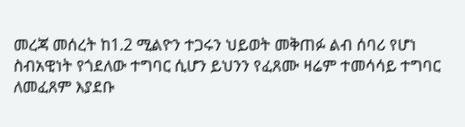መረጃ መሰረት ከ1.2 ሚልዮን ተጋሩን ህይወት መቅጠፉ ልብ ሰባሪ የሆነ ስብአዊነት የጎደለው ተግባር ሲሆን ይህንን የፈጸሙ ዛሬም ተመሳሳይ ተግባር ለመፈጸም እያደቡ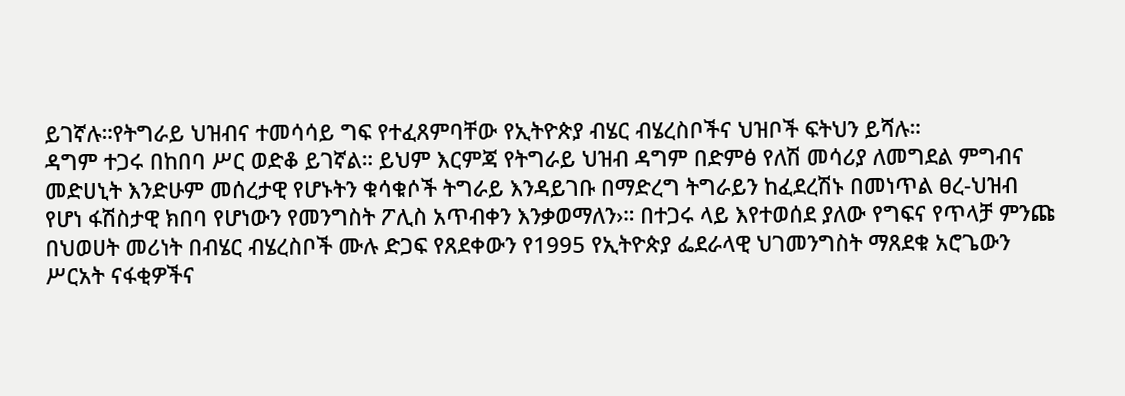ይገኛሉ።የትግራይ ህዝብና ተመሳሳይ ግፍ የተፈጸምባቸው የኢትዮጵያ ብሄር ብሄረስቦችና ህዝቦች ፍትህን ይሻሉ።
ዳግም ተጋሩ በከበባ ሥር ወድቆ ይገኛል። ይህም እርምጃ የትግራይ ህዝብ ዳግም በድምፅ የለሽ መሳሪያ ለመግደል ምግብና መድሀኒት እንድሁም መሰረታዊ የሆኑትን ቁሳቁሶች ትግራይ እንዳይገቡ በማድረግ ትግራይን ከፈደረሽኑ በመነጥል ፀረ-ህዝብ የሆነ ፋሽስታዊ ክበባ የሆነውን የመንግስት ፖሊስ አጥብቀን እንቃወማለን›። በተጋሩ ላይ እየተወሰደ ያለው የግፍና የጥላቻ ምንጩ በህወሀት መሪነት በብሄር ብሄረስቦች ሙሉ ድጋፍ የጸደቀውን የ1995 የኢትዮጵያ ፌደራላዊ ህገመንግስት ማጸደቁ አሮጌውን ሥርአት ናፋቂዎችና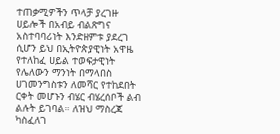ተጠቃሚዎችን ጥላቻ ያረገዙ ሀይሎች በአብይ ብልጽግና አስተባባሪነት እንድዘምቱ ያደረገ ሲሆን ይህ በኢትዮጵያዊነት አዋዜ የተለከፈ ሀይል ተወፍታዊነት የሌለውን ማንነት በማላበስ ሀገመንግስቱን ለመሻር የተከደበት ርቀት መሆኑን ብሄር ብሄረሰቦች ልብ ልሉት ይገባል። ለዝህ ማስረጃ ካስፈለገ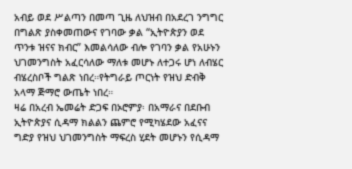አብይ ወደ ሥልጣን በመጣ ጊዜ ለህዝብ በአደረገ ንግግር በግልጽ ያስቀመጠውና የገባው ቃል “ኢትዮጵያን ወደ ጥንቱ ዝናና ክብር” እመልሳለው ብሎ የገባን ቃል የአሁኑን ህገመንግስት አፈርሳለው ማለቱ መሆኑ ለተጋሩ ሆነ ለብሄር ብሄረስቦች ግልጽ ነበረ።የትግራይ ጦርነት የዝህ ድብቅ አላማ ጅማሮ ውጤት ነበረ።
ዛሬ በአረብ ኤመሬት ድጋፍ በኦሮምያ፡ በአማራና በደቡብ ኢትዮጵያና ሲዳማ ክልልን ጨምሮ የሚካሄደው አፈናና ግድያ የዝህ ህገመንግስት ማፍረስ ሂደት መሆኑን የሲዳማ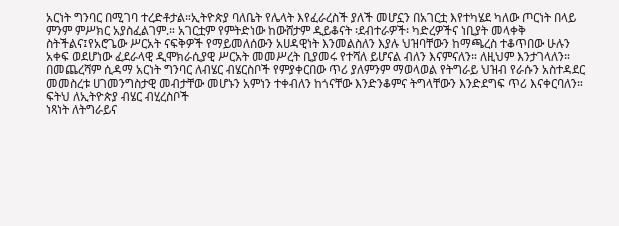አርነት ግንባር በሚገባ ተረድቶታል።ኢትዮጵያ ባለቤት የሌላት እየፈራረስች ያለች መሆኗን በአገርቷ እየተካሄደ ካለው ጦርነት በላይ ምንም ምሥክር አያስፈልገም.። አገርቷም የምትድነው ከውሸታም ዲይቆናት ፡ደብተራዎች፡ ካድረዎችና ነቢያት መላቀቅ ስትችልና፤የአሮጌው ሥርአት ናፍቅዎች የማይመለሰውን አሀዳዊነት እንመልስለን እያሉ ህዝባቸውን ከማጫረስ ተቆጥበው ሁሉን አቀፍ ወደሆነው ፈደራላዊ ዲሞክራሲያዊ ሥርአት መመሥረት ቢያመሩ የተሻለ ይሆናል ብለን እናምናለን። ለዚህም እንታገላለን።
በመጨረሻም ሲዳማ አርነት ግንባር ለብሄር ብሄርስቦች የምያቀርበው ጥሪ ያለምንም ማወላወል የትግራይ ህዝብ የራሱን አስተዳደር መመስረቱ ሀገመንግስታዊ መብታቸው መሆኑን አምነን ተቀብለን ከጎናቸው እንድንቆምና ትግላቸውን እንድደግፍ ጥሪ እናቀርባለን።
ፍትህ ለኢትዮጵያ ብሄር ብሂረስቦች
ነጻነት ለትግራይና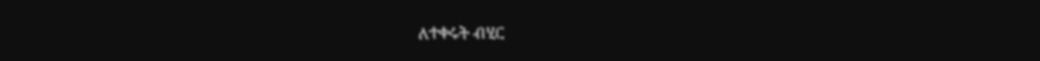ለተቀሩት ብሂር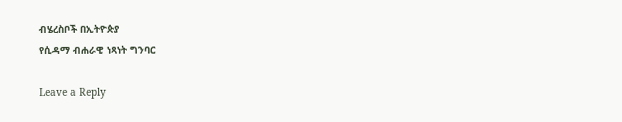ብሄረስቦች በኢትዮጵያ
የሲዳማ ብሐራዊ ነጻነት ግንባር

Leave a Reply